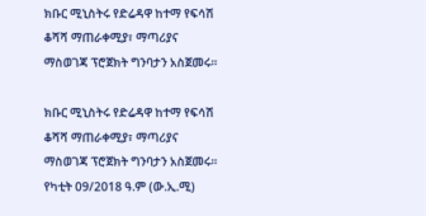ክቡር ሚኒስትሩ የድሬዳዋ ከተማ የፍሳሽ ቆሻሻ ማጠራቀሚያ፣ ማጣሪያና ማስወገጃ ፕሮጀክት ግንባታን አስጀመሩ፡፡

ክቡር ሚኒስትሩ የድሬዳዋ ከተማ የፍሳሽ ቆሻሻ ማጠራቀሚያ፣ ማጣሪያና ማስወገጃ ፕሮጀክት ግንባታን አስጀመሩ፡፡   የካቲት 09/2018 ዓ.ም (ው.ኢ.ሚ)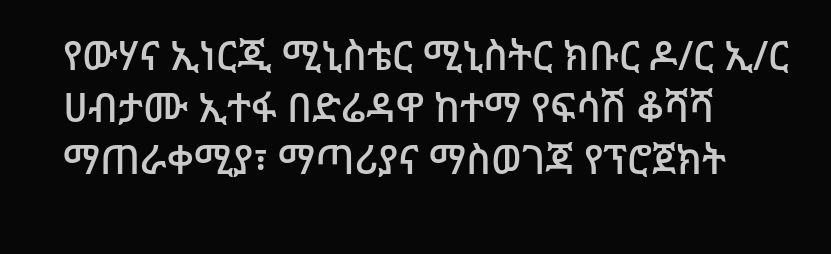የውሃና ኢነርጂ ሚኒስቴር ሚኒስትር ክቡር ዶ/ር ኢ/ር ሀብታሙ ኢተፋ በድሬዳዋ ከተማ የፍሳሽ ቆሻሻ ማጠራቀሚያ፣ ማጣሪያና ማስወገጃ የፕሮጀክት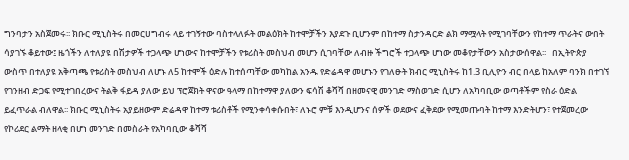ግንባታን አስጀመሩ፡፡ ክቡር ሚኒስትሩ በመርሀግብሩ ላይ ተገኝተው ባስተላለፉት መልዕክት ከተሞቻችን እያደጉ ቢሆንም በከተማ ስታንዳርድ ልክ ማሟላት የሚገባቸውን የከተማ ጥራትና ውበት ሳያገኙ ቆይተው፤ ዜጎችን ለተለያዩ በሽታዎች ተጋላጭ ሆነውና ከተሞቻችን የቱሪስት መስህብ መሆን ሲገባቸው ለብዙ ችግሮች ተጋላጭ ሆነው መቆየታቸውን አስታውሰዋል፡፡   በኢትዮጵያ ውስጥ በተለያዩ አቅጣጫ የቱሪስት መስህብ ለሆኑ ለ5 ከተሞች ዕድሉ ከተሰጣቸው መካከል አንዱ የድሬዳዋ መሆኑን የገለፁት ክብር ሚኒስትሩ ከ1.3 ቢሊዮን ብር በላይ ከአለም ባንክ በተገኘ የገንዘብ ድጋፍ የሚተገበረውና ትልቅ ፋይዳ ያለው ይህ ፕሮጀክት ዋናው ዓላማ በከተማዋ ያለውን ፍሳሽ ቆሻሻ በዘመናዊ መንገድ ማስወገድ ሲሆን ለአካባቢው ወጣቶችም የስራ ዕድል ይፈጥራል ብለዋል፡፡ ክቡር ሚኒስትሩ አያይዘውም ድሬዳዋ ከተማ ቱሪስቶች የሚንቀሳቀሱበት፣ ለኑሮ ምቹ እንዲሆንና ሰዎች ወደውና ፈቅደው የሚመጡባት ከተማ እንድትሆን፣ የተጀመረው የኮሪደር ልማት ዘላቂ በሆነ መንገድ በመስራት የአካባቢው ቆሻሻ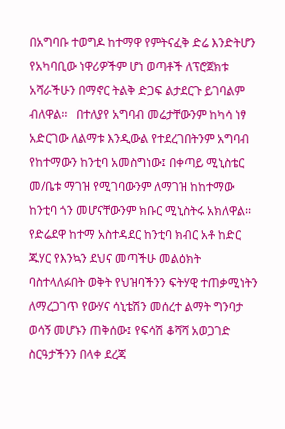በአግባቡ ተወግዶ ከተማዋ የምትናፈቅ ድሬ እንድትሆን የአካባቢው ነዋሪዎችም ሆነ ወጣቶች ለፕሮጀክቱ አሻራችሁን በማኖር ትልቅ ድጋፍ ልታደርጉ ይገባልም ብለዋል፡፡   በተለያየ አግባብ መሬታቸውንም ከካሳ ነፃ አድርገው ለልማቱ እንዲውል የተደረገበትንም አግባብ የከተማውን ከንቲባ አመስግነው፤ በቀጣይ ሚኒስቴር መ/ቤቱ ማገዝ የሚገባውንም ለማገዝ ከከተማው ከንቲባ ጎን መሆናቸውንም ክቡር ሚኒስትሩ አክለዋል፡፡ የድሬደዋ ከተማ አስተዳደር ከንቲባ ክብር አቶ ከድር ጁሃር የእንኳን ደህና መጣችሁ መልዕክት ባስተላለፉበት ወቅት የህዝባችንን ፍትሃዊ ተጠቃሚነትን ለማረጋገጥ የውሃና ሳኒቴሽን መሰረተ ልማት ግንባታ ወሳኝ መሆኑን ጠቅሰው፤ የፍሳሽ ቆሻሻ አወጋገድ ስርዓታችንን በላቀ ደረጃ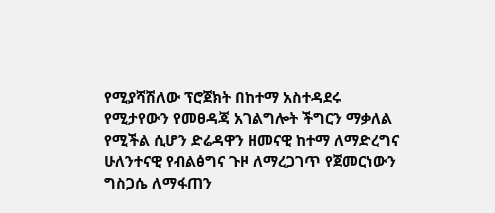የሚያሻሽለው ፕሮጀክት በከተማ አስተዳደሩ የሚታየውን የመፀዳጃ አገልግሎት ችግርን ማቃለል የሚችል ሲሆን ድሬዳዋን ዘመናዊ ከተማ ለማድረግና ሁለንተናዊ የብልፅግና ጉዞ ለማረጋገጥ የጀመርነውን ግስጋሴ ለማፋጠን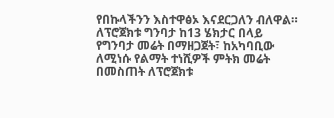የበኩላችንን እስተዋፅኦ እናደርጋለን ብለዋል።   ለፕሮጀክቱ ግንባታ ከ13 ሄክታር በላይ የግንባታ መሬት በማዘጋጀት፣ ከአካባቢው ለሚነሱ የልማት ተነሺዎች ምትክ መሬት በመስጠት ለፕሮጀክቱ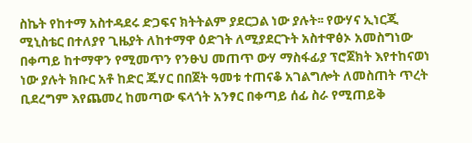ስኬት የከተማ አስተዳደሩ ድጋፍና ክትትልም ያደርጋል ነው ያሉት፡፡ የውሃና ኢነርጂ ሚኒስቴር በተለያየ ጊዜያት ለከተማዋ ዕድገት ለሚያደርጉት አስተዋፅኦ አመስግነው በቀጣይ ከተማዋን የሚመጥን የንፁህ መጠጥ ውሃ ማስፋፊያ ፕሮጀክት እየተከናወነ ነው ያሉት ክቡር አቶ ከድር ጁሃር በበጀት ዓመቱ ተጠናቆ አገልግሎት ለመስጠት ጥረት ቢደረግም እየጨመረ ከመጣው ፍላጎት አንፃር በቀጣይ ሰፊ ስራ የሚጠይቅ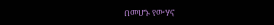በመሆኑ የውሃና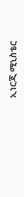ኢነርጂ ሚኒስቴር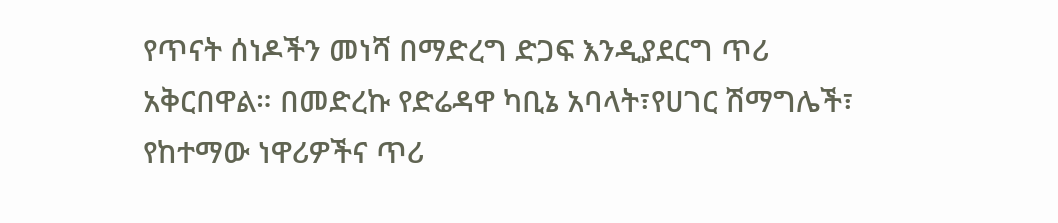የጥናት ሰነዶችን መነሻ በማድረግ ድጋፍ እንዲያደርግ ጥሪ አቅርበዋል። በመድረኩ የድሬዳዋ ካቢኔ አባላት፣የሀገር ሽማግሌች፣ የከተማው ነዋሪዎችና ጥሪ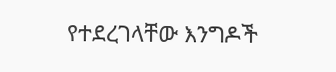የተደረገላቸው እንግዶች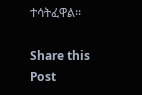ተሳትፈዋል፡፡

Share this Post